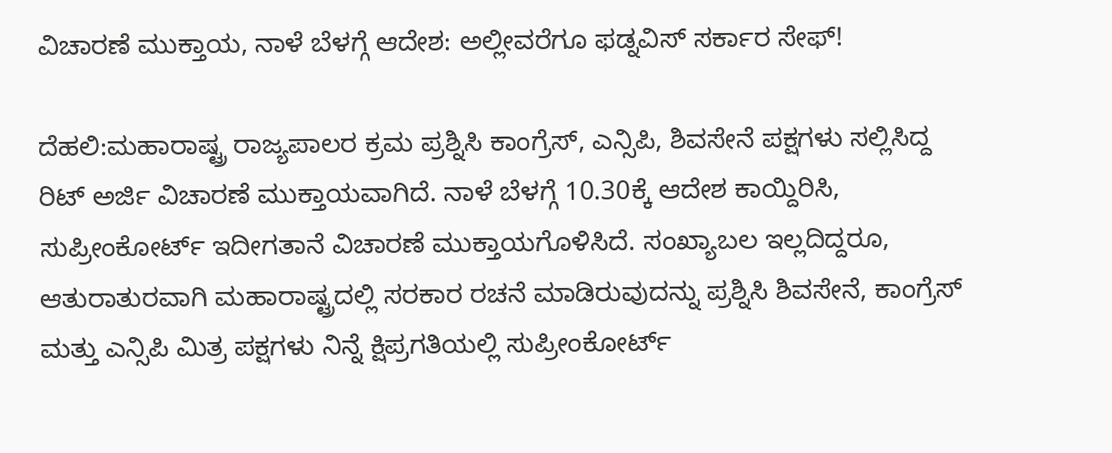ವಿಚಾರಣೆ ಮುಕ್ತಾಯ, ನಾಳೆ ಬೆಳಗ್ಗೆ ಆದೇಶ: ಅಲ್ಲೀವರೆಗೂ ಫಡ್ನವಿಸ್ ಸರ್ಕಾರ ಸೇಫ್!

ದೆಹಲಿ:ಮಹಾರಾಷ್ಟ್ರ ರಾಜ್ಯಪಾಲರ ಕ್ರಮ ಪ್ರಶ್ನಿಸಿ ಕಾಂಗ್ರೆಸ್, ಎನ್ಸಿಪಿ, ಶಿವಸೇನೆ ಪಕ್ಷಗಳು ಸಲ್ಲಿಸಿದ್ದ ರಿಟ್‌ ಅರ್ಜಿ ವಿಚಾರಣೆ ಮುಕ್ತಾಯವಾಗಿದೆ. ನಾಳೆ ಬೆಳಗ್ಗೆ 10.30ಕ್ಕೆ ಆದೇಶ ಕಾಯ್ದಿರಿಸಿ, ಸುಪ್ರೀಂಕೋರ್ಟ್ ಇದೀಗತಾನೆ ವಿಚಾರಣೆ ಮುಕ್ತಾಯಗೊಳಿಸಿದೆ. ಸಂಖ್ಯಾಬಲ ಇಲ್ಲದಿದ್ದರೂ, ಆತುರಾತುರವಾಗಿ ಮಹಾರಾಷ್ಟ್ರದಲ್ಲಿ ಸರಕಾರ ರಚನೆ ಮಾಡಿರುವುದನ್ನು ಪ್ರಶ್ನಿಸಿ ಶಿವಸೇನೆ, ಕಾಂಗ್ರೆಸ್ ಮತ್ತು ಎನ್ಸಿಪಿ ಮಿತ್ರ ಪಕ್ಷಗಳು ನಿನ್ನೆ ಕ್ಷಿಪ್ರಗತಿಯಲ್ಲಿ ಸುಪ್ರೀಂಕೋರ್ಟ್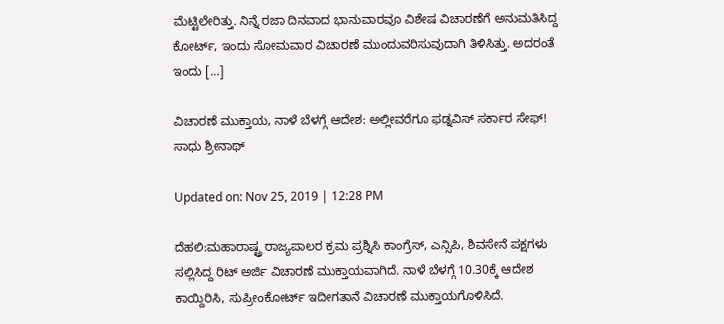ಮೆಟ್ಟಿಲೇರಿತ್ತು. ನಿನ್ನೆ ರಜಾ ದಿನವಾದ ಭಾನುವಾರವೂ ವಿಶೇಷ ವಿಚಾರಣೆಗೆ ಅನುಮತಿಸಿದ್ದ ಕೋರ್ಟ್, ಇಂದು ಸೋಮವಾರ ವಿಚಾರಣೆ ಮುಂದುವರಿಸುವುದಾಗಿ ತಿಳಿಸಿತ್ತು. ಅದರಂತೆ ಇಂದು […]

ವಿಚಾರಣೆ ಮುಕ್ತಾಯ, ನಾಳೆ ಬೆಳಗ್ಗೆ ಆದೇಶ: ಅಲ್ಲೀವರೆಗೂ ಫಡ್ನವಿಸ್ ಸರ್ಕಾರ ಸೇಫ್!
ಸಾಧು ಶ್ರೀನಾಥ್

Updated on: Nov 25, 2019 | 12:28 PM

ದೆಹಲಿ:ಮಹಾರಾಷ್ಟ್ರ ರಾಜ್ಯಪಾಲರ ಕ್ರಮ ಪ್ರಶ್ನಿಸಿ ಕಾಂಗ್ರೆಸ್, ಎನ್ಸಿಪಿ, ಶಿವಸೇನೆ ಪಕ್ಷಗಳು ಸಲ್ಲಿಸಿದ್ದ ರಿಟ್‌ ಅರ್ಜಿ ವಿಚಾರಣೆ ಮುಕ್ತಾಯವಾಗಿದೆ. ನಾಳೆ ಬೆಳಗ್ಗೆ 10.30ಕ್ಕೆ ಆದೇಶ ಕಾಯ್ದಿರಿಸಿ, ಸುಪ್ರೀಂಕೋರ್ಟ್ ಇದೀಗತಾನೆ ವಿಚಾರಣೆ ಮುಕ್ತಾಯಗೊಳಿಸಿದೆ.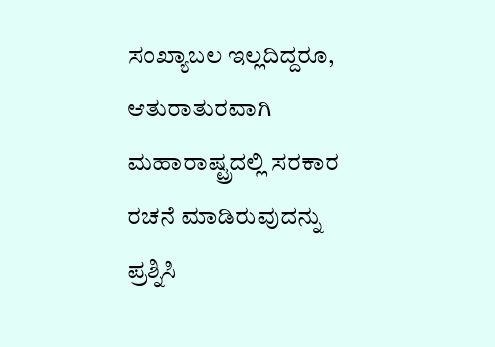ಸಂಖ್ಯಾಬಲ ಇಲ್ಲದಿದ್ದರೂ, ಆತುರಾತುರವಾಗಿ ಮಹಾರಾಷ್ಟ್ರದಲ್ಲಿ ಸರಕಾರ ರಚನೆ ಮಾಡಿರುವುದನ್ನು ಪ್ರಶ್ನಿಸಿ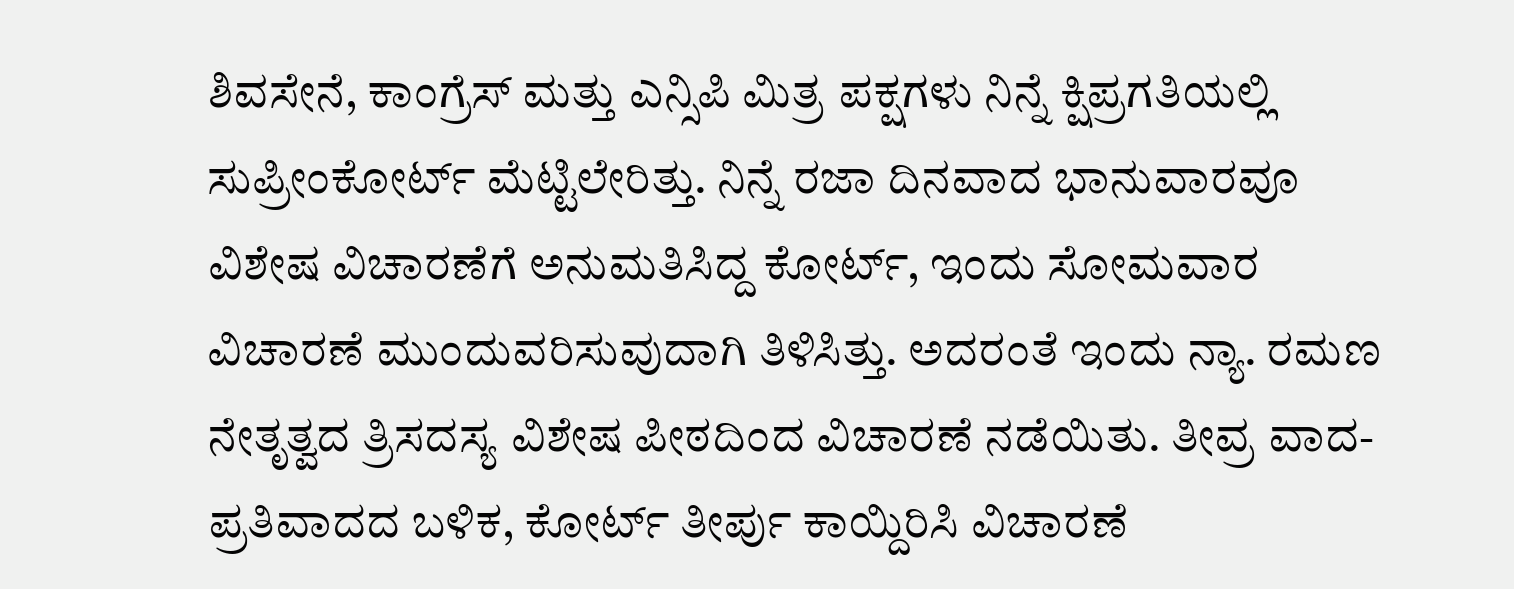ಶಿವಸೇನೆ, ಕಾಂಗ್ರೆಸ್ ಮತ್ತು ಎನ್ಸಿಪಿ ಮಿತ್ರ ಪಕ್ಷಗಳು ನಿನ್ನೆ ಕ್ಷಿಪ್ರಗತಿಯಲ್ಲಿ ಸುಪ್ರೀಂಕೋರ್ಟ್ ಮೆಟ್ಟಿಲೇರಿತ್ತು. ನಿನ್ನೆ ರಜಾ ದಿನವಾದ ಭಾನುವಾರವೂ ವಿಶೇಷ ವಿಚಾರಣೆಗೆ ಅನುಮತಿಸಿದ್ದ ಕೋರ್ಟ್, ಇಂದು ಸೋಮವಾರ ವಿಚಾರಣೆ ಮುಂದುವರಿಸುವುದಾಗಿ ತಿಳಿಸಿತ್ತು. ಅದರಂತೆ ಇಂದು ನ್ಯಾ. ರಮಣ ನೇತೃತ್ವದ ತ್ರಿಸದಸ್ಯ ವಿಶೇಷ ಪೀಠದಿಂದ ವಿಚಾರಣೆ ನಡೆಯಿತು. ತೀವ್ರ ವಾದ-ಪ್ರತಿವಾದದ ಬಳಿಕ, ಕೋರ್ಟ್ ತೀರ್ಪು ಕಾಯ್ದಿರಿಸಿ ವಿಚಾರಣೆ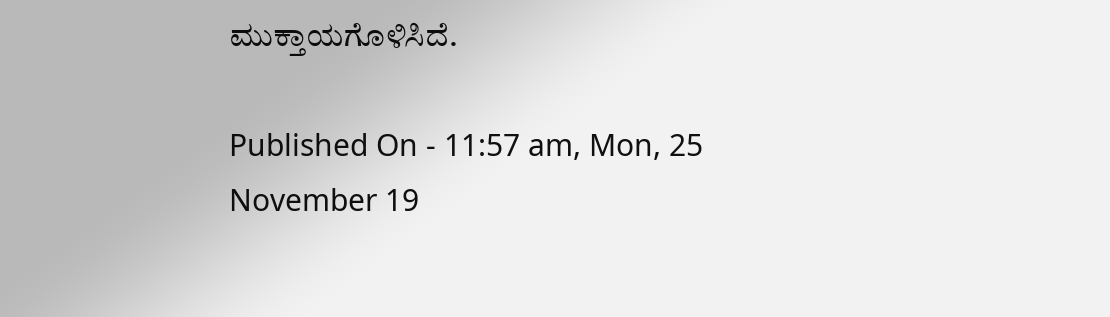ಮುಕ್ತಾಯಗೊಳಿಸಿದೆ.

Published On - 11:57 am, Mon, 25 November 19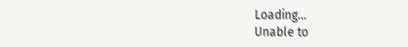Loading...
Unable to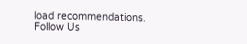load recommendations.
Follow Us